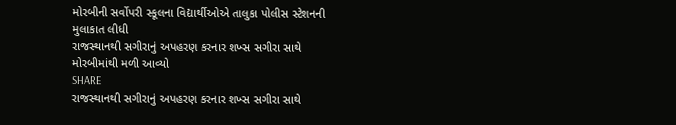મોરબીની સર્વોપરી સ્કૂલના વિદ્યાર્થીઓએ તાલુકા પોલીસ સ્ટેશનની મુલાકાત લીધી
રાજસ્થાનથી સગીરાનું અપહરણ કરનાર શખ્સ સગીરા સાથે મોરબીમાંથી મળી આવ્યો
SHARE
રાજસ્થાનથી સગીરાનું અપહરણ કરનાર શખ્સ સગીરા સાથે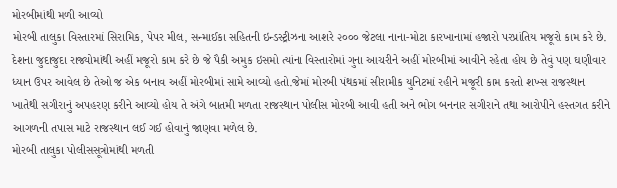મોરબીમાંથી મળી આવ્યો
મોરબી તાલુકા વિસ્તારમાં સિરામિક, પેપર મીલ, સન્માઈકા સહિતની ઇન્ડસ્ટ્રીઝના આશરે ૨૦૦૦ જેટલા નાના-મોટા કારખાનામાં હજારો પરપ્રાંતિય મજૂરો કામ કરે છે. દેશના જુદાજુદા રાજ્યોમાંથી અહીં મજૂરો કામ કરે છે જે પૈકી અમુક ઇસમો ત્યાંના વિસ્તારોમાં ગુના આચરીને અહીં મોરબીમાં આવીને રહેતા હોય છે તેવું પણ ઘણીવાર ધ્યાન ઉપર આવેલ છે તેઓ જ એક બનાવ અહીં મોરબીમાં સામે આવ્યો હતો.જેમાં મોરબી પંથકમાં સીરામીક યુનિટમાં રહીને મજૂરી કામ કરતો શખ્સ રાજસ્થાન ખાતેથી સગીરાનું અપહરણ કરીને આવ્યો હોય તે અંગે બાતમી મળતા રાજસ્થાન પોલીસ મોરબી આવી હતી અને ભોગ બનનાર સગીરાને તથા આરોપીને હસ્તગત કરીને આગળની તપાસ માટે રાજસ્થાન લઈ ગઈ હોવાનું જાણવા મળેલ છે.
મોરબી તાલુકા પોલીસસૂત્રોમાંથી મળતી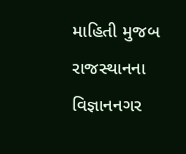માહિતી મુજબ રાજસ્થાનના વિજ્ઞાનનગર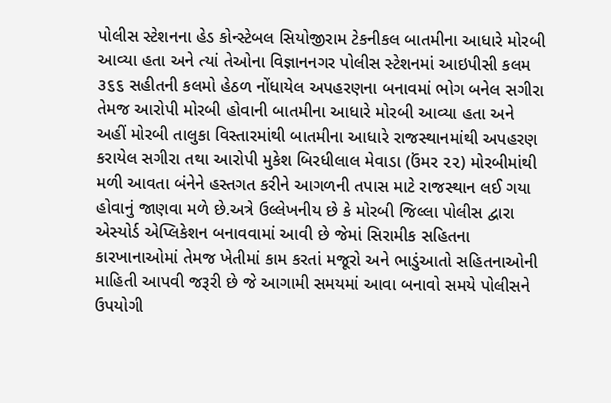પોલીસ સ્ટેશનના હેડ કોન્સ્ટેબલ સિયોજીરામ ટેકનીકલ બાતમીના આધારે મોરબી આવ્યા હતા અને ત્યાં તેઓના વિજ્ઞાનનગર પોલીસ સ્ટેશનમાં આઇપીસી કલમ ૩૬૬ સહીતની કલમો હેઠળ નોંધાયેલ અપહરણના બનાવમાં ભોગ બનેલ સગીરા તેમજ આરોપી મોરબી હોવાની બાતમીના આધારે મોરબી આવ્યા હતા અને અહીં મોરબી તાલુકા વિસ્તારમાંથી બાતમીના આધારે રાજસ્થાનમાંથી અપહરણ કરાયેલ સગીરા તથા આરોપી મુકેશ બિરધીલાલ મેવાડા (ઉંમર ૨૨) મોરબીમાંથી મળી આવતા બંનેને હસ્તગત કરીને આગળની તપાસ માટે રાજસ્થાન લઈ ગયા હોવાનું જાણવા મળે છે.અત્રે ઉલ્લેખનીય છે કે મોરબી જિલ્લા પોલીસ દ્વારા એસ્યોર્ડ એપ્લિકેશન બનાવવામાં આવી છે જેમાં સિરામીક સહિતના કારખાનાઓમાં તેમજ ખેતીમાં કામ કરતાં મજૂરો અને ભાડુંઆતો સહિતનાઓની માહિતી આપવી જરૂરી છે જે આગામી સમયમાં આવા બનાવો સમયે પોલીસને ઉપયોગી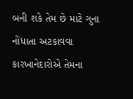બની શકે તેમ છે માટે ગુના નોંધાતા અટકાવવા કારખાનેદારોએ તેમના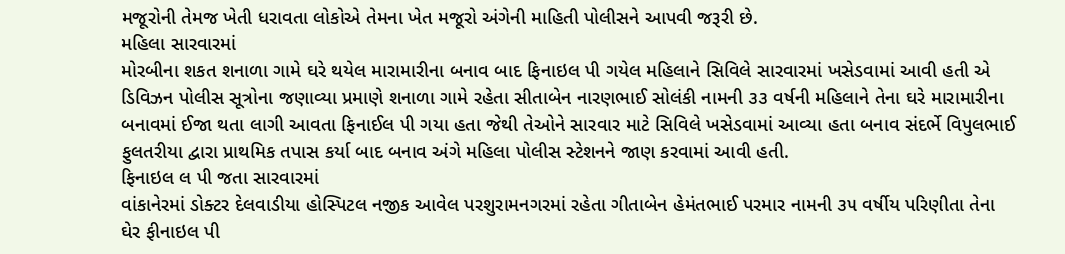મજૂરોની તેમજ ખેતી ધરાવતા લોકોએ તેમના ખેત મજૂરો અંગેની માહિતી પોલીસને આપવી જરૂરી છે.
મહિલા સારવારમાં
મોરબીના શકત શનાળા ગામે ઘરે થયેલ મારામારીના બનાવ બાદ ફિનાઇલ પી ગયેલ મહિલાને સિવિલે સારવારમાં ખસેડવામાં આવી હતી એ ડિવિઝન પોલીસ સૂત્રોના જણાવ્યા પ્રમાણે શનાળા ગામે રહેતા સીતાબેન નારણભાઈ સોલંકી નામની ૩૩ વર્ષની મહિલાને તેના ઘરે મારામારીના બનાવમાં ઈજા થતા લાગી આવતા ફિનાઈલ પી ગયા હતા જેથી તેઓને સારવાર માટે સિવિલે ખસેડવામાં આવ્યા હતા બનાવ સંદર્ભે વિપુલભાઈ ફુલતરીયા દ્વારા પ્રાથમિક તપાસ કર્યા બાદ બનાવ અંગે મહિલા પોલીસ સ્ટેશનને જાણ કરવામાં આવી હતી.
ફિનાઇલ લ પી જતા સારવારમાં
વાંકાનેરમાં ડોક્ટર દેલવાડીયા હોસ્પિટલ નજીક આવેલ પરશુરામનગરમાં રહેતા ગીતાબેન હેમંતભાઈ પરમાર નામની ૩૫ વર્ષીય પરિણીતા તેના ઘેર ફીનાઇલ પી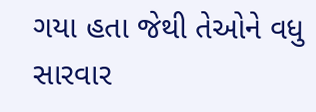ગયા હતા જેથી તેઓને વધુ સારવાર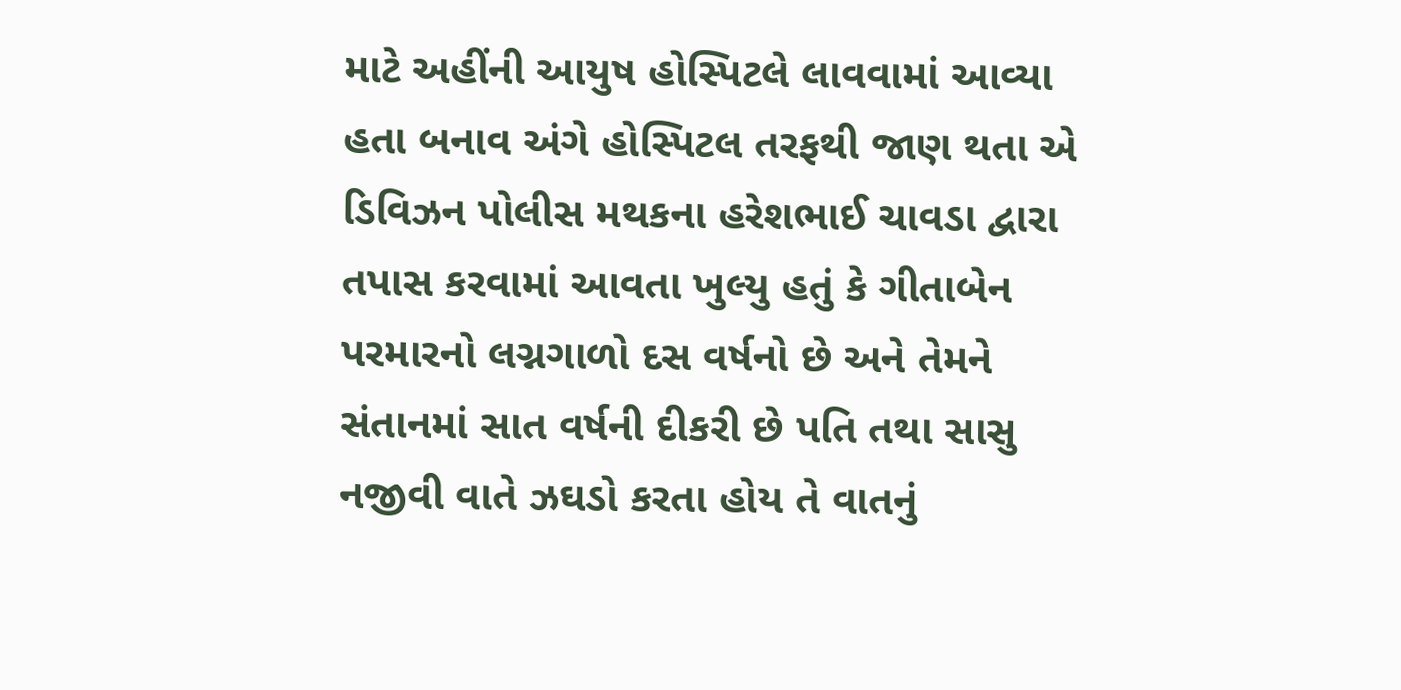માટે અહીંની આયુષ હોસ્પિટલે લાવવામાં આવ્યા હતા બનાવ અંગે હોસ્પિટલ તરફથી જાણ થતા એ ડિવિઝન પોલીસ મથકના હરેશભાઈ ચાવડા દ્વારા તપાસ કરવામાં આવતા ખુલ્યુ હતું કે ગીતાબેન પરમારનો લગ્નગાળો દસ વર્ષનો છે અને તેમને સંતાનમાં સાત વર્ષની દીકરી છે પતિ તથા સાસુ નજીવી વાતે ઝઘડો કરતા હોય તે વાતનું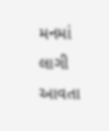મનમાં લાગી આવતા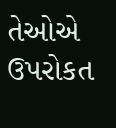તેઓએ ઉપરોકત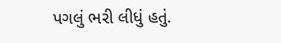પગલું ભરી લીધું હતું.